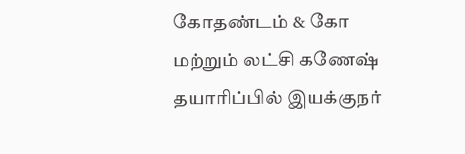கோதண்டம் & கோ மற்றும் லட்சி கணேஷ் தயாரிப்பில் இயக்குநர்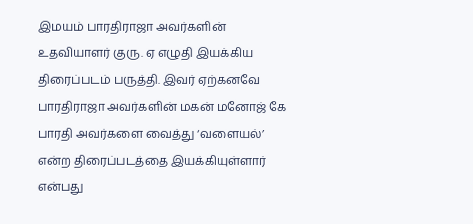இமயம் பாரதிராஜா அவர்களின் உதவியாளர் குரு. ஏ எழுதி இயக்கிய திரைப்படம் பருத்தி. இவர் ஏற்கனவே பாரதிராஜா அவர்களின் மகன் மனோஜ் கே பாரதி அவர்களை வைத்து ‘வளையல்’ என்ற திரைப்படத்தை இயக்கியுள்ளார் என்பது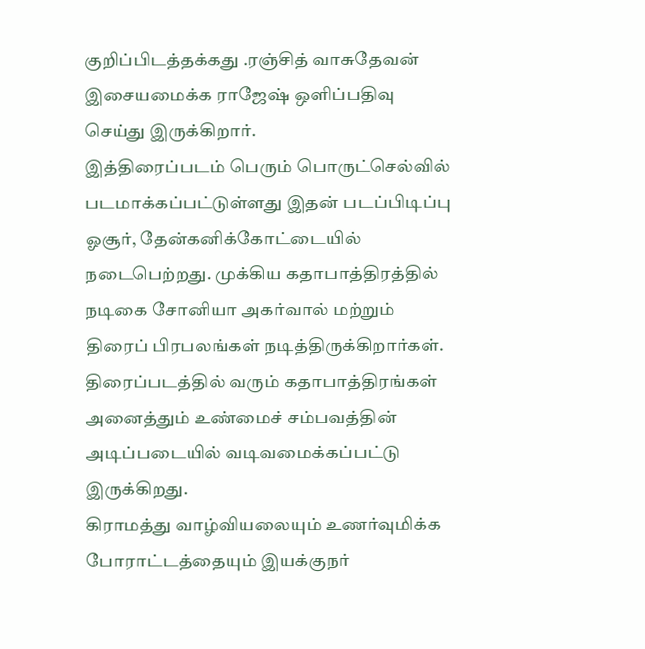குறிப்பிடத்தக்கது .ரஞ்சித் வாசுதேவன் இசையமைக்க ராஜேஷ் ஒளிப்பதிவு செய்து இருக்கிறார்.
இத்திரைப்படம் பெரும் பொருட்செல்வில் படமாக்கப்பட்டுள்ளது இதன் படப்பிடிப்பு ஓசூர், தேன்கனிக்கோட்டையில் நடைபெற்றது. முக்கிய கதாபாத்திரத்தில் நடிகை சோனியா அகர்வால் மற்றும் திரைப் பிரபலங்கள் நடித்திருக்கிறார்கள்.
திரைப்படத்தில் வரும் கதாபாத்திரங்கள் அனைத்தும் உண்மைச் சம்பவத்தின் அடிப்படையில் வடிவமைக்கப்பட்டு இருக்கிறது.
கிராமத்து வாழ்வியலையும் உணர்வுமிக்க போராட்டத்தையும் இயக்குநர்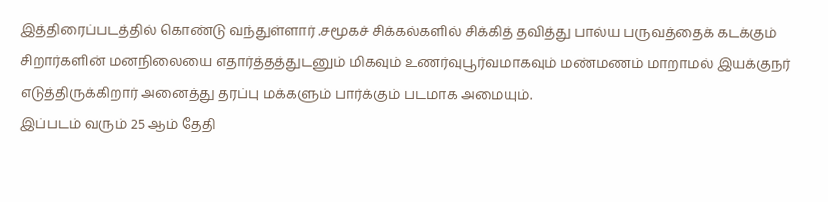இத்திரைப்படத்தில் கொண்டு வந்துள்ளார் .சமூகச் சிக்கல்களில் சிக்கித் தவித்து பால்ய பருவத்தைக் கடக்கும் சிறார்களின் மனநிலையை எதார்த்தத்துடனும் மிகவும் உணர்வுபூர்வமாகவும் மண்மணம் மாறாமல் இயக்குநர் எடுத்திருக்கிறார் அனைத்து தரப்பு மக்களும் பார்க்கும் படமாக அமையும்.
இப்படம் வரும் 25 ஆம் தேதி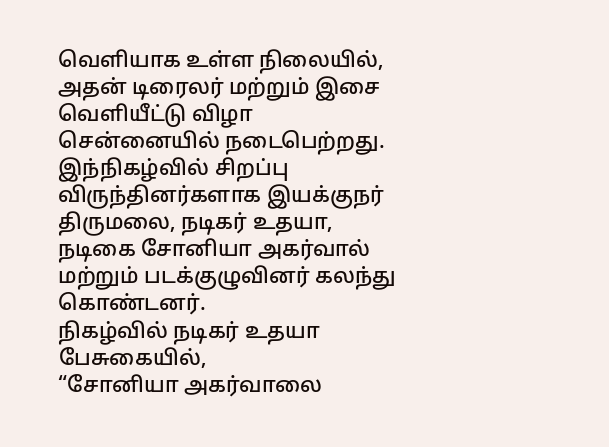வெளியாக உள்ள நிலையில், அதன் டிரைலர் மற்றும் இசை வெளியீட்டு விழா சென்னையில் நடைபெற்றது. இந்நிகழ்வில் சிறப்பு விருந்தினர்களாக இயக்குநர் திருமலை, நடிகர் உதயா, நடிகை சோனியா அகர்வால் மற்றும் படக்குழுவினர் கலந்து கொண்டனர்.
நிகழ்வில் நடிகர் உதயா பேசுகையில்,
“சோனியா அகர்வாலை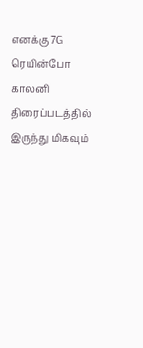எனக்கு 7G ரெயின்போ காலனி திரைப்படத்தில் இருந்து மிகவும்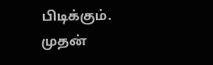பிடிக்கும். முதன்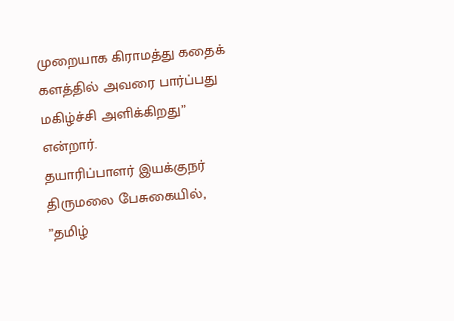முறையாக கிராமத்து கதைக் களத்தில் அவரை பார்ப்பது மகிழ்ச்சி அளிக்கிறது” என்றார்.
தயாரிப்பாளர் இயக்குநர் திருமலை பேசுகையில், ”தமிழ்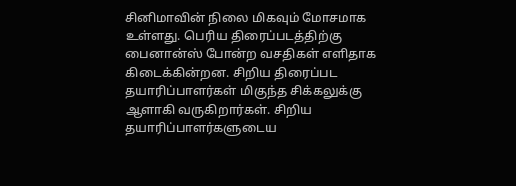சினிமாவின் நிலை மிகவும் மோசமாக உள்ளது. பெரிய திரைப்படத்திற்கு பைனான்ஸ் போன்ற வசதிகள் எளிதாக கிடைக்கின்றன. சிறிய திரைப்பட தயாரிப்பாளர்கள் மிகுந்த சிக்கலுக்கு ஆளாகி வருகிறார்கள். சிறிய தயாரிப்பாளர்களுடைய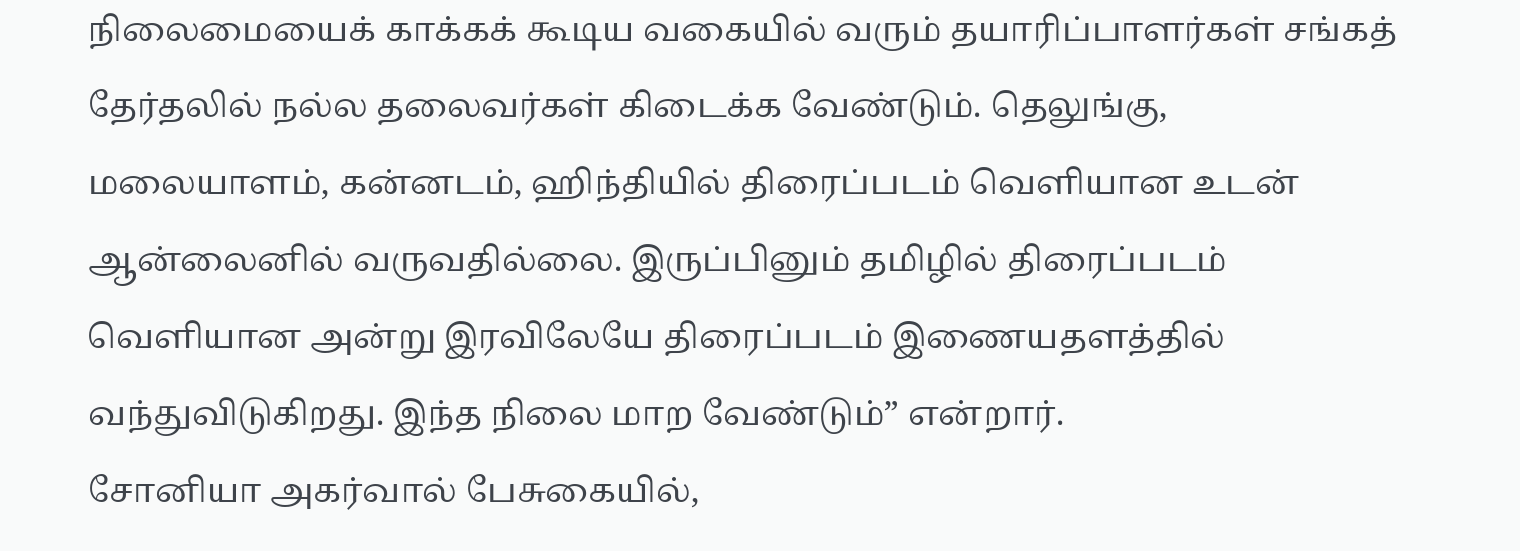நிலைமையைக் காக்கக் கூடிய வகையில் வரும் தயாரிப்பாளர்கள் சங்கத் தேர்தலில் நல்ல தலைவர்கள் கிடைக்க வேண்டும். தெலுங்கு, மலையாளம், கன்னடம், ஹிந்தியில் திரைப்படம் வெளியான உடன் ஆன்லைனில் வருவதில்லை. இருப்பினும் தமிழில் திரைப்படம் வெளியான அன்று இரவிலேயே திரைப்படம் இணையதளத்தில் வந்துவிடுகிறது. இந்த நிலை மாற வேண்டும்” என்றார்.
சோனியா அகர்வால் பேசுகையில்,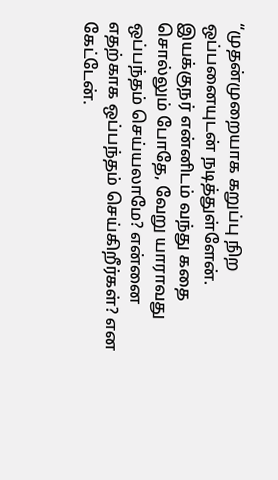“முதன்முறையாக கறுப்பு நிற ஒப்பனையுடன் நடித்துள்ளேன். இயக்குநர் என்னிடம் வந்து கதை சொல்லும் போதே, வேறு யாராவது ஒப்பந்தம் செய்யலாமே? என்னை எதற்காக ஒப்பந்தம் செய்கிறீர்கள்? என கேட்டேன்.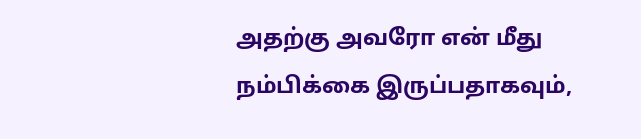அதற்கு அவரோ என் மீது நம்பிக்கை இருப்பதாகவும்,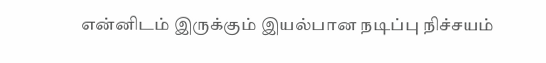என்னிடம் இருக்கும் இயல்பான நடிப்பு நிச்சயம்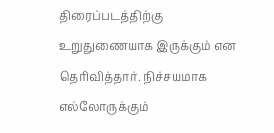திரைப்படத்திற்கு உறுதுணையாக இருக்கும் என தெரிவித்தார். நிச்சயமாக எல்லோருக்கும்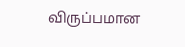விருப்பமான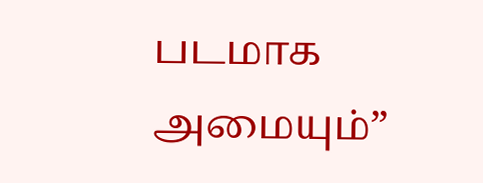படமாக அமையும்”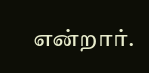என்றார்.